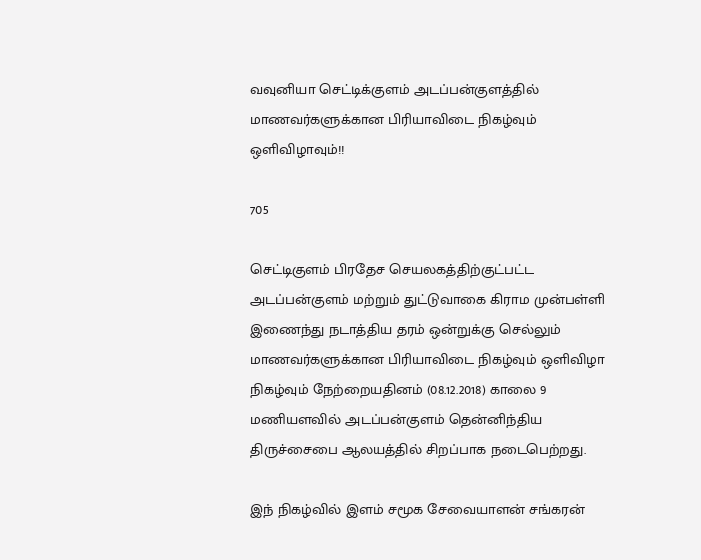வவுனியா செட்டிக்குளம் அடப்பன்குளத்தில் மாணவர்களுக்கான பிரியாவிடை நிகழ்வும் ஒளிவிழாவும்!!

705

செட்டிகுளம் பிரதேச செயலகத்திற்குட்பட்ட அடப்பன்குளம் மற்றும் துட்டுவாகை கிராம முன்பள்ளி இணைந்து நடாத்திய தரம் ஒன்றுக்கு செல்லும் மாணவர்களுக்கான பிரியாவிடை நிகழ்வும் ஒளிவிழா நிகழ்வும் நேற்றையதினம் (08.12.2018) காலை 9 மணியளவில் அடப்பன்குளம் தென்னிந்திய திருச்சைபை ஆலயத்தில் சிறப்பாக நடைபெற்றது.

இந் நிகழ்வில் இளம் சமூக சேவையாளன் சங்கரன்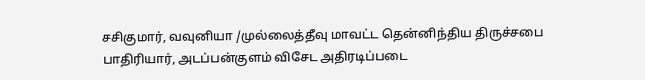சசிகுமார், வவுனியா /முல்லைத்தீவு மாவட்ட தென்னிந்திய திருச்சபை பாதிரியார், அடப்பன்குளம் விசேட அதிரடிப்படை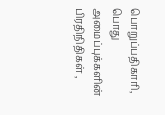பொறுப்பதிகாரி, பொது அமைப்புக்களின் பிரதிநிதிகள் ,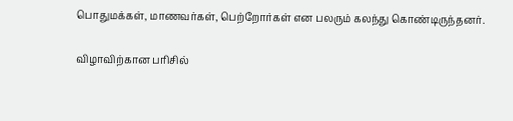பொதுமக்கள், மாணவர்கள், பெற்றோர்கள் என பலரும் கலந்து கொண்டிருந்தனர்.

விழாவிற்கான பரிசில்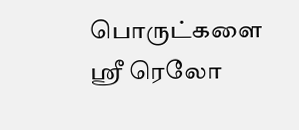பொருட்களை ஸ்ரீ ரெலோ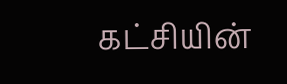கட்சியின்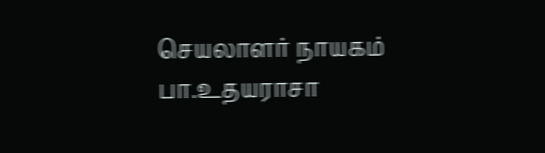செயலாளர் நாயகம் பா.உதயராசா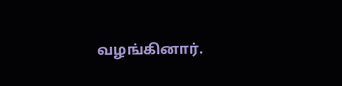வழங்கினார்.